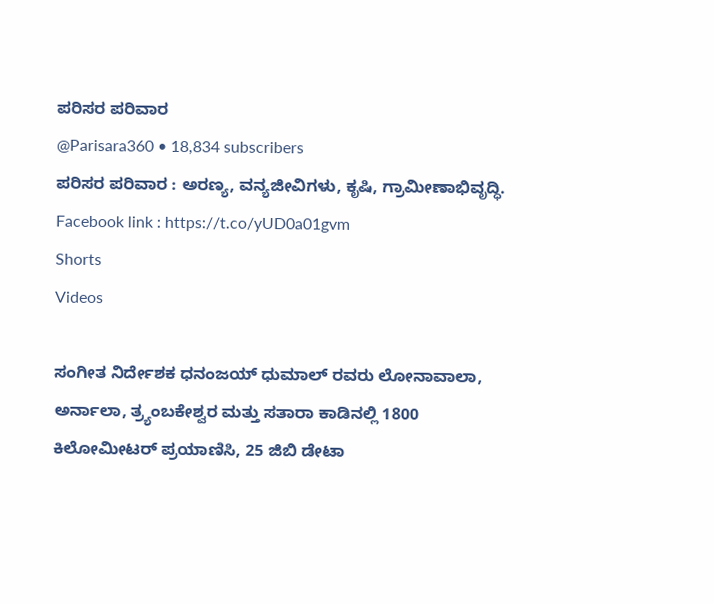ಪರಿಸರ ಪರಿವಾರ
@Parisara360 • 18,834 subscribers
ಪರಿಸರ ಪರಿವಾರ : ಅರಣ್ಯ, ವನ್ಯಜೀವಿಗಳು, ಕೃಷಿ, ಗ್ರಾಮೀಣಾಭಿವೃದ್ಧಿ. Facebook link : https://t.co/yUD0a01gvm
Shorts
Videos

ಸಂಗೀತ ನಿರ್ದೇಶಕ ಧನಂಜಯ್ ಧುಮಾಲ್ ರವರು ಲೋನಾವಾಲಾ, ಅರ್ನಾಲಾ, ತ್ರ್ಯಂಬಕೇಶ್ವರ ಮತ್ತು ಸತಾರಾ ಕಾಡಿನಲ್ಲಿ 1800 ಕಿಲೋಮೀಟರ್ ಪ್ರಯಾಣಿಸಿ, 25 ಜಿಬಿ ಡೇಟಾ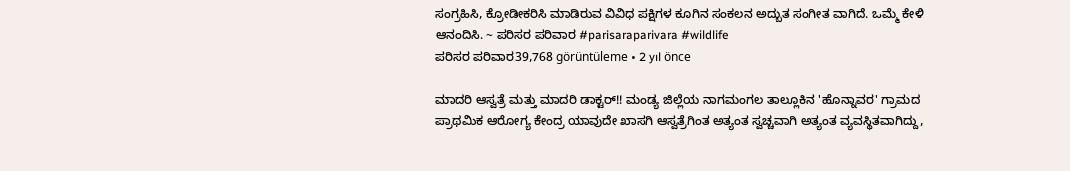ಸಂಗ್ರಹಿಸಿ, ಕ್ರೋಡೀಕರಿಸಿ ಮಾಡಿರುವ ವಿವಿಧ ಪಕ್ಷಿಗಳ ಕೂಗಿನ ಸಂಕಲನ ಅದ್ಬುತ ಸಂಗೀತ ವಾಗಿದೆ. ಒಮ್ಮೆ ಕೇಳಿ ಆನಂದಿಸಿ. ~ ಪರಿಸರ ಪರಿವಾರ #parisaraparivara #wildlife
ಪರಿಸರ ಪರಿವಾರ39,768 görüntüleme • 2 yıl önce

ಮಾದರಿ ಆಸ್ವತ್ರೆ ಮತ್ತು ಮಾದರಿ ಡಾಕ್ಟರ್!! ಮಂಡ್ಯ ಜಿಲ್ಲೆಯ ನಾಗಮಂಗಲ ತಾಲ್ಲೂಕಿನ 'ಹೊನ್ನಾವರ' ಗ್ರಾಮದ ಪ್ರಾಥಮಿಕ ಆರೋಗ್ಯ ಕೇಂದ್ರ ಯಾವುದೇ ಖಾಸಗಿ ಆಸ್ವತ್ರೆಗಿಂತ ಅತ್ಯಂತ ಸ್ವಚ್ಚವಾಗಿ ಅತ್ಯಂತ ವ್ಯವಸ್ಥಿತವಾಗಿದ್ದು,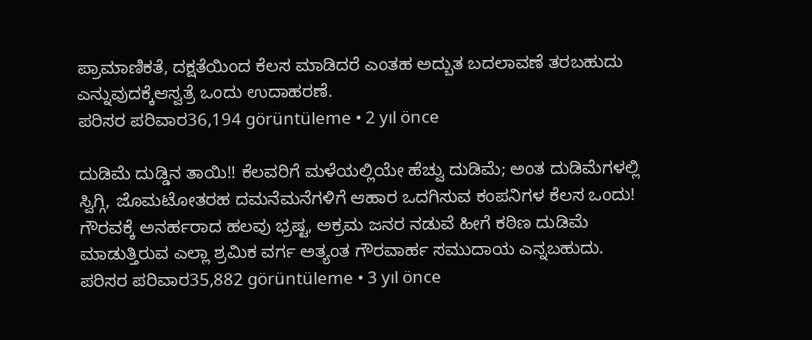ಪ್ರಾಮಾಣಿಕತೆ, ದಕ್ಷತೆಯಿಂದ ಕೆಲಸ ಮಾಡಿದರೆ ಎಂತಹ ಅದ್ಬುತ ಬದಲಾವಣೆ ತರಬಹುದು ಎನ್ನುವುದಕ್ಕೆಆಸ್ವತ್ರೆ ಒಂದು ಉದಾಹರಣೆ.
ಪರಿಸರ ಪರಿವಾರ36,194 görüntüleme • 2 yıl önce

ದುಡಿಮೆ ದುಡ್ಡಿನ ತಾಯಿ!! ಕೆಲವರಿಗೆ ಮಳೆಯಲ್ಲಿಯೇ ಹೆಚ್ವು ದುಡಿಮೆ; ಅಂತ ದುಡಿಮೆಗಳಲ್ಲಿ ಸ್ವಿಗ್ಗಿ, ಜೊಮಟೋತರಹ ದಮನೆಮನೆಗಳಿಗೆ ಆಹಾರ ಒದಗಿಸುವ ಕಂಪನಿಗಳ ಕೆಲಸ ಒಂದು! ಗೌರವಕ್ಕೆ ಅನರ್ಹರಾದ ಹಲವು ಭ್ರಷ್ಟ, ಅಕ್ರಮ ಜನರ ನಡುವೆ ಹೀಗೆ ಕಠಿಣ ದುಡಿಮೆ ಮಾಡುತ್ತಿರುವ ಎಲ್ಲಾ ಶ್ರಮಿಕ ವರ್ಗ ಅತ್ಯಂತ ಗೌರವಾರ್ಹ ಸಮುದಾಯ ಎನ್ನಬಹುದು.
ಪರಿಸರ ಪರಿವಾರ35,882 görüntüleme • 3 yıl önce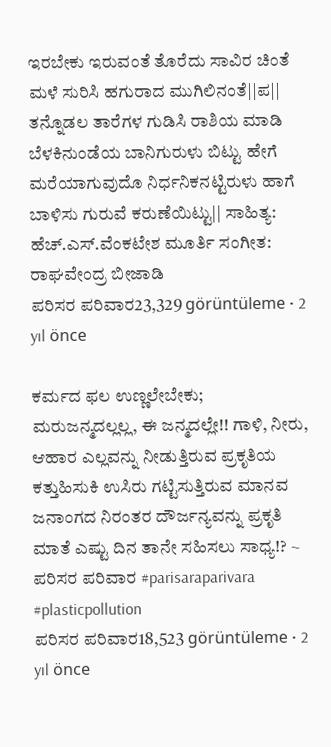ಇರಬೇಕು ಇರುವಂತೆ ತೊರೆದು ಸಾವಿರ ಚಿಂತೆ ಮಳೆ ಸುರಿಸಿ ಹಗುರಾದ ಮುಗಿಲಿನಂತೆ||ಪ|| ತನ್ನೊಡಲ ತಾರೆಗಳ ಗುಡಿಸಿ ರಾಶಿಯ ಮಾಡಿ ಬೆಳಕಿನುಂಡೆಯ ಬಾನಿಗುರುಳು ಬಿಟ್ಟು ಹೇಗೆ ಮರೆಯಾಗುವುದೊ ನಿರ್ಧನಿಕನಟ್ಟಿರುಳು ಹಾಗೆ ಬಾಳಿಸು ಗುರುವೆ ಕರುಣೆಯಿಟ್ಟು|| ಸಾಹಿತ್ಯ: ಹೆಚ್.ಎಸ್.ವೆಂಕಟೇಶ ಮೂರ್ತಿ ಸಂಗೀತ: ರಾಘವೇಂದ್ರ ಬೀಜಾಡಿ
ಪರಿಸರ ಪರಿವಾರ23,329 görüntüleme • 2 yıl önce

ಕರ್ಮದ ಫಲ ಉಣ್ಣಲೇಬೇಕು; ಮರುಜನ್ಮದಲ್ಲಲ್ಲ, ಈ ಜನ್ಮದಲ್ಲೇ!! ಗಾಳಿ, ನೀರು, ಆಹಾರ ಎಲ್ಲವನ್ನು ನೀಡುತ್ತಿರುವ ಪ್ರಕೃತಿಯ ಕತ್ತುಹಿಸುಕಿ ಉಸಿರು ಗಟ್ಟಿಸುತ್ತಿರುವ ಮಾನವ ಜನಾಂಗದ ನಿರಂತರ ದೌರ್ಜನ್ಯವನ್ನು ಪ್ರಕೃತಿ ಮಾತೆ ಎಷ್ಟು ದಿನ ತಾನೇ ಸಹಿಸಲು ಸಾಧ್ಯ!? ~ ಪರಿಸರ ಪರಿವಾರ #parisaraparivara #plasticpollution
ಪರಿಸರ ಪರಿವಾರ18,523 görüntüleme • 2 yıl önce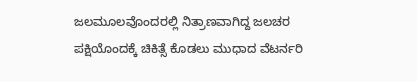ಜಲಮೂಲವೊಂದರಲ್ಲಿ ನಿತ್ರಾಣವಾಗಿದ್ದ ಜಲಚರ ಪಕ್ಷಿಯೊಂದಕ್ಕೆ ಚಿಕಿತ್ಸೆ ಕೊಡಲು ಮುಧಾದ ವೆಟರ್ನರಿ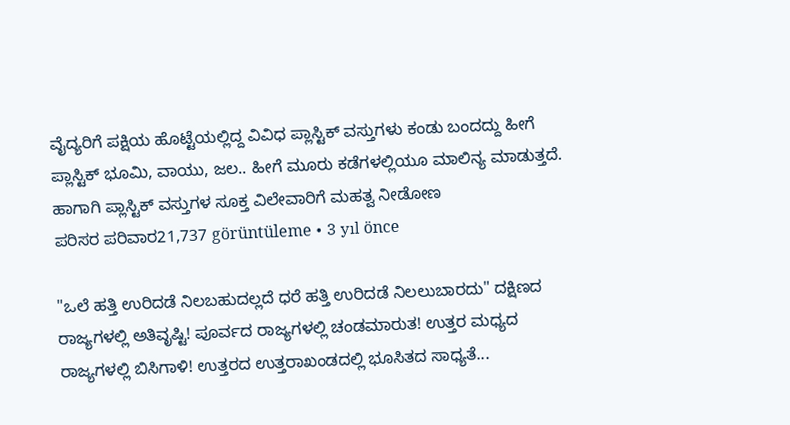ವೈದ್ಯರಿಗೆ ಪಕ್ಷಿಯ ಹೊಟ್ಟೆಯಲ್ಲಿದ್ದ ವಿವಿಧ ಪ್ಲಾಸ್ಟಿಕ್ ವಸ್ತುಗಳು ಕಂಡು ಬಂದದ್ದು ಹೀಗೆ ಪ್ಲಾಸ್ಟಿಕ್ ಭೂಮಿ, ವಾಯು, ಜಲ.. ಹೀಗೆ ಮೂರು ಕಡೆಗಳಲ್ಲಿಯೂ ಮಾಲಿನ್ಯ ಮಾಡುತ್ತದೆ. ಹಾಗಾಗಿ ಪ್ಲಾಸ್ಟಿಕ್ ವಸ್ತುಗಳ ಸೂಕ್ತ ವಿಲೇವಾರಿಗೆ ಮಹತ್ವ ನೀಡೋಣ
ಪರಿಸರ ಪರಿವಾರ21,737 görüntüleme • 3 yıl önce

"ಒಲೆ ಹತ್ತಿ ಉರಿದಡೆ ನಿಲಬಹುದಲ್ಲದೆ ಧರೆ ಹತ್ತಿ ಉರಿದಡೆ ನಿಲಲುಬಾರದು" ದಕ್ಷಿಣದ ರಾಜ್ಯಗಳಲ್ಲಿ ಅತಿವೃಷ್ಟಿ! ಪೂರ್ವದ ರಾಜ್ಯಗಳಲ್ಲಿ ಚಂಡಮಾರುತ! ಉತ್ತರ ಮಧ್ಯದ ರಾಜ್ಯಗಳಲ್ಲಿ ಬಿಸಿಗಾಳಿ! ಉತ್ತರದ ಉತ್ತರಾಖಂಡದಲ್ಲಿ ಭೂಸಿತದ ಸಾಧ್ಯತೆ...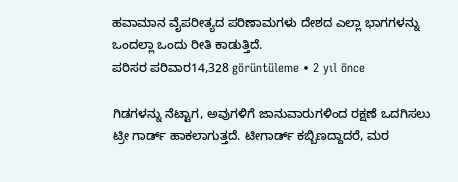ಹವಾಮಾನ ವೈಪರೀತ್ಯದ ಪರಿಣಾಮಗಳು ದೇಶದ ಎಲ್ಲಾ ಭಾಗಗಳನ್ನು ಒಂದಲ್ಲಾ ಒಂದು ರೀತಿ ಕಾಡುತ್ತಿದೆ.
ಪರಿಸರ ಪರಿವಾರ14,328 görüntüleme • 2 yıl önce

ಗಿಡಗಳನ್ನು ನೆಟ್ಟಾಗ, ಅವುಗಳಿಗೆ ಜಾನುವಾರುಗಳಿಂದ ರಕ್ಷಣೆ ಒದಗಿಸಲು ಟ್ರೀ ಗಾರ್ಡ್ ಹಾಕಲಾಗುತ್ತದೆ. ಟೀಗಾರ್ಡ್ ಕಬ್ಬಿಣದ್ದಾದರೆ, ಮರ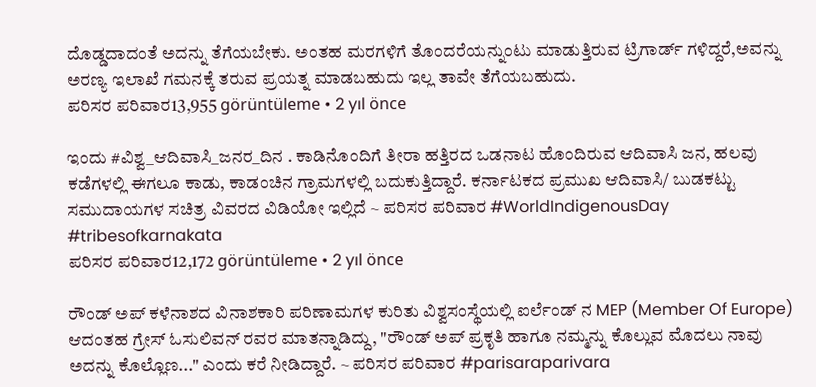ದೊಡ್ಡದಾದಂತೆ ಅದನ್ನು ತೆಗೆಯಬೇಕು. ಅಂತಹ ಮರಗಳಿಗೆ ತೊಂದರೆಯನ್ನುಂಟು ಮಾಡುತ್ತಿರುವ ಟ್ರಿಗಾರ್ಡ್ ಗಳಿದ್ದರೆ,ಅವನ್ನು ಅರಣ್ಯ ಇಲಾಖೆ ಗಮನಕ್ಕೆ ತರುವ ಪ್ರಯತ್ನ ಮಾಡಬಹುದು ಇಲ್ಲ ತಾವೇ ತೆಗೆಯಬಹುದು.
ಪರಿಸರ ಪರಿವಾರ13,955 görüntüleme • 2 yıl önce

ಇಂದು #ವಿಶ್ವ_ಆದಿವಾಸಿ_ಜನರ_ದಿನ . ಕಾಡಿನೊಂದಿಗೆ ತೀರಾ ಹತ್ತಿರದ ಒಡನಾಟ ಹೊಂದಿರುವ ಆದಿವಾಸಿ ಜನ, ಹಲವು ಕಡೆಗಳಲ್ಲಿ ಈಗಲೂ ಕಾಡು, ಕಾಡಂಚಿನ ಗ್ರಾಮಗಳಲ್ಲಿ ಬದುಕುತ್ತಿದ್ದಾರೆ. ಕರ್ನಾಟಕದ ಪ್ರಮುಖ ಆದಿವಾಸಿ/ ಬುಡಕಟ್ಟು ಸಮುದಾಯಗಳ ಸಚಿತ್ರ ವಿವರದ ವಿಡಿಯೋ ಇಲ್ಲಿದೆ ~ ಪರಿಸರ ಪರಿವಾರ #WorldIndigenousDay #tribesofkarnakata
ಪರಿಸರ ಪರಿವಾರ12,172 görüntüleme • 2 yıl önce

ರೌಂಡ್ ಅಪ್ ಕಳೆನಾಶದ ವಿನಾಶಕಾರಿ ಪರಿಣಾಮಗಳ ಕುರಿತು ವಿಶ್ವಸಂಸ್ಥೆಯಲ್ಲಿ ಐರ್ಲೆಂಡ್ ನ MEP (Member Of Europe) ಆದಂತಹ ಗ್ರೇಸ್ ಓಸುಲಿವನ್ ರವರ ಮಾತನ್ನಾಡಿದ್ದು, "ರೌಂಡ್ ಅಪ್ ಪ್ರಕೃತಿ ಹಾಗೂ ನಮ್ಮನ್ನು ಕೊಲ್ಲುವ ಮೊದಲು ನಾವು ಅದನ್ನು ಕೊಲ್ಲೊಣ..." ಎಂದು ಕರೆ ನೀಡಿದ್ದಾರೆ. ~ ಪರಿಸರ ಪರಿವಾರ #parisaraparivara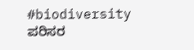#biodiversity
ಪರಿಸರ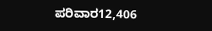ಪರಿವಾರ12,406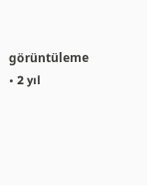görüntüleme • 2 yıl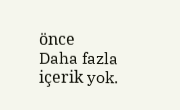önce
Daha fazla içerik yok.